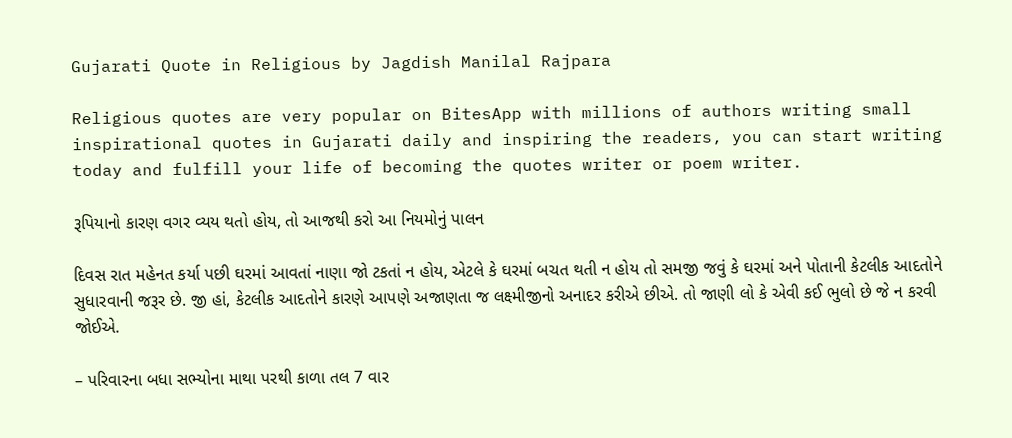Gujarati Quote in Religious by Jagdish Manilal Rajpara

Religious quotes are very popular on BitesApp with millions of authors writing small inspirational quotes in Gujarati daily and inspiring the readers, you can start writing today and fulfill your life of becoming the quotes writer or poem writer.

રૂપિયાનો કારણ વગર વ્યય થતો હોય, તો આજથી કરો આ નિયમોનું પાલન

દિવસ રાત મહેનત કર્યા પછી ઘરમાં આવતાં નાણા જો ટકતાં ન હોય, એટલે કે ઘરમાં બચત થતી ન હોય તો સમજી જવું કે ઘરમાં અને પોતાની કેટલીક આદતોને સુધારવાની જરૂર છે. જી હાં, કેટલીક આદતોને કારણે આપણે અજાણતા જ લક્ષ્મીજીનો અનાદર કરીએ છીએ. તો જાણી લો કે એવી કઈ ભુલો છે જે ન કરવી જોઈએ.

– પરિવારના બધા સભ્યોના માથા પરથી કાળા તલ 7 વાર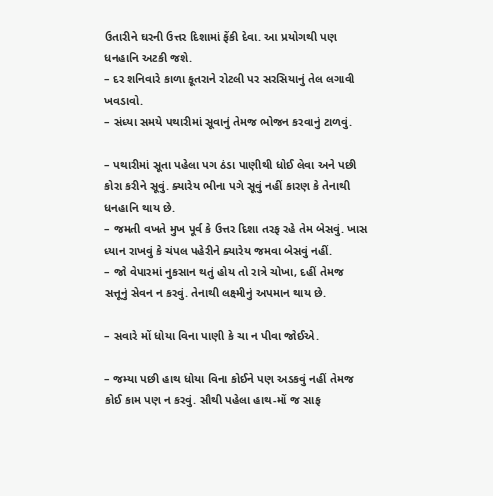ઉતારીને ઘરની ઉત્તર દિશામાં ફેંકી દેવા. આ પ્રયોગથી પણ ધનહાનિ અટકી જશે.
– દર શનિવારે કાળા કૂતરાને રોટલી પર સરસિયાનું તેલ લગાવી ખવડાવો.
– સંધ્યા સમયે પથારીમાં સૂવાનું તેમજ ભોજન કરવાનું ટાળવું.

– પથારીમાં સૂતા પહેલા પગ ઠંડા પાણીથી ધોઈ લેવા અને પછી કોરા કરીને સૂવું. ક્યારેય ભીના પગે સૂવું નહીં કારણ કે તેનાથી ધનહાનિ થાય છે.
– જમતી વખતે મુખ પૂર્વ કે ઉત્તર દિશા તરફ રહે તેમ બેસવું. ખાસ ધ્યાન રાખવું કે ચંપલ પહેરીને ક્યારેય જમવા બેસવું નહીં.
– જો વેપારમાં નુકસાન થતું હોય તો રાત્રે ચોખા, દહીં તેમજ સત્તૂનું સેવન ન કરવું. તેનાથી લક્ષ્મીનું અપમાન થાય છે.

– સવારે મોં ધોયા વિના પાણી કે ચા ન પીવા જોઈએ.

– જમ્યા પછી હાથ ધોયા વિના કોઈને પણ અડકવું નહીં તેમજ કોઈ કામ પણ ન કરવું. સૌથી પહેલા હાથ-મોં જ સાફ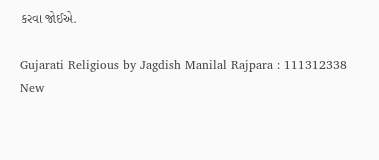કરવા જોઈએ.

Gujarati Religious by Jagdish Manilal Rajpara : 111312338
New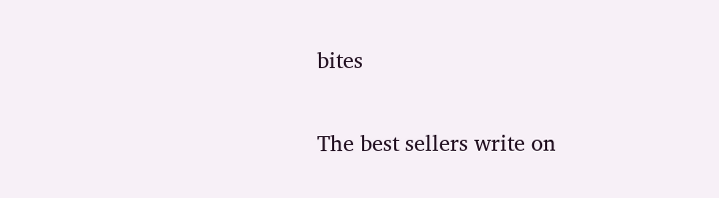bites

The best sellers write on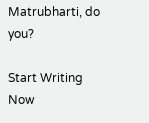Matrubharti, do you?

Start Writing Now